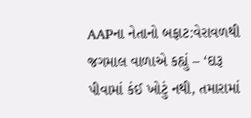AAPના નેતાનો બફાટ:વેરાવળથી જગમાલ વાળાએ કહ્યું – ‘દારૂ પીવામાં કંઈ ખોટું નથી, તમારામાં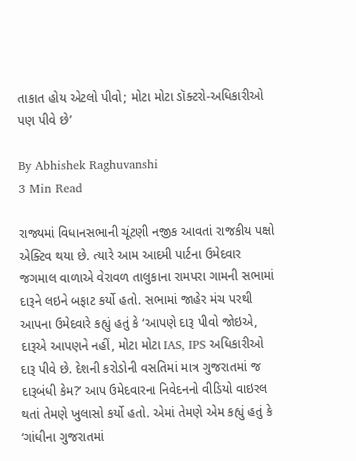તાકાત હોય એટલો પીવો; મોટા મોટા ડૉક્ટરો-અધિકારીઓ પણ પીવે છે’

By Abhishek Raghuvanshi
3 Min Read

રાજ્યમાં વિધાનસભાની ચૂંટણી નજીક આવતાં રાજકીય પક્ષો એક્ટિવ થયા છે. ત્યારે આમ આદમી પાર્ટના ઉમેદવાર જગમાલ વાળાએ વેરાવળ તાલુકાના રામપરા ગામની સભામાં દારૂને લઇને બફાટ કર્યો હતો. સભામાં જાહેર મંચ પરથી આપના ઉમેદવારે કહ્યું હતું કે ‘આપણે દારૂ પીવો જોઇએ, દારૂએ આપણને નહીં, મોટા મોટા IAS, IPS અધિકારીઓ દારૂ પીવે છે. દેશની કરોડોની વસતિમાં માત્ર ગુજરાતમાં જ દારૂબંધી કેમ?’ આપ ઉમેદવારના નિવેદનનો વીડિયો વાઇરલ થતાં તેમણે ખુલાસો કર્યો હતો. એમાં તેમણે એમ કહ્યું હતું કે ‘ગાંધીના ગુજરાતમાં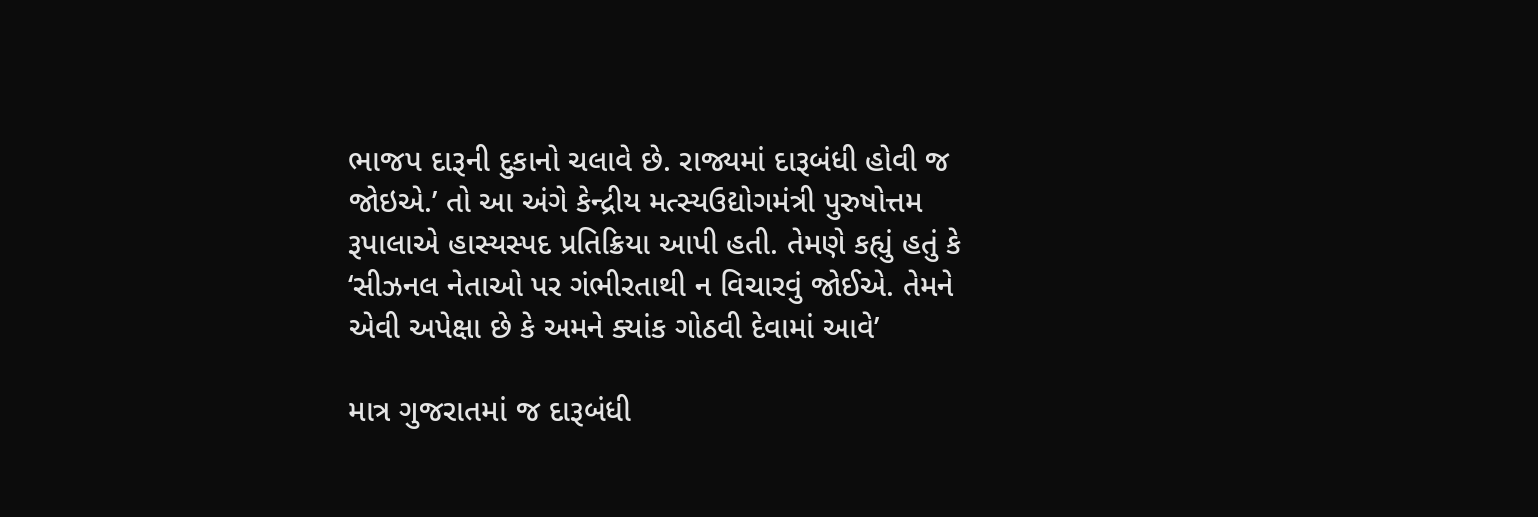ભાજપ દારૂની દુકાનો ચલાવે છે. રાજ્યમાં દારૂબંધી હોવી જ જોઇએ.’ તો આ અંગે કેન્દ્રીય મત્સ્યઉદ્યોગમંત્રી પુરુષોત્તમ રૂપાલાએ હાસ્યસ્પદ પ્રતિક્રિયા આપી હતી. તેમણે કહ્યું હતું કે ‘સીઝનલ નેતાઓ પર ગંભીરતાથી ન વિચારવું જોઈએ. તેમને એવી અપેક્ષા છે કે અમને ક્યાંક ગોઠવી દેવામાં આવે’

માત્ર ગુજરાતમાં જ દારૂબંધી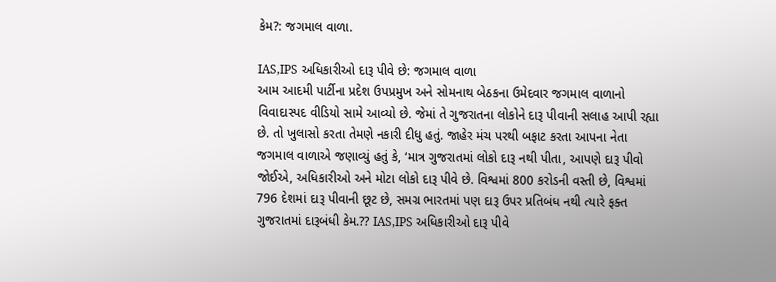કેમ?: જગમાલ વાળા.

IAS,IPS અધિકારીઓ દારૂ પીવે છે: જગમાલ વાળા
આમ આદમી પાર્ટીના પ્રદેશ ઉપપ્રમુખ અને સોમનાથ બેઠકના ઉમેદવાર જગમાલ વાળાનો વિવાદાસ્પદ વીડિયો સામે આવ્યો છે. જેમાં તે ગુજરાતના લોકોને દારૂ પીવાની સલાહ આપી રહ્યા છે. તો ખુલાસો કરતા તેમણે નકારી દીધુ હતું. જાહેર મંચ પરથી બફાટ કરતા આપના નેતા જગમાલ વાળાએ જણાવ્યું હતું કે, ‘માત્ર ગુજરાતમાં લોકો દારૂ નથી પીતા, આપણે દારૂ પીવો જોઈએ, અધિકારીઓ અને મોટા લોકો દારૂ પીવે છે. વિશ્વમાં 800 કરોડની વસ્તી છે, વિશ્વમાં 796 દેશમાં દારૂ પીવાની છૂટ છે, સમગ્ર ભારતમાં પણ દારૂ ઉપર પ્રતિબંધ નથી ત્યારે ફક્ત ગુજરાતમાં દારૂબંધી કેમ.?? IAS,IPS અધિકારીઓ દારૂ પીવે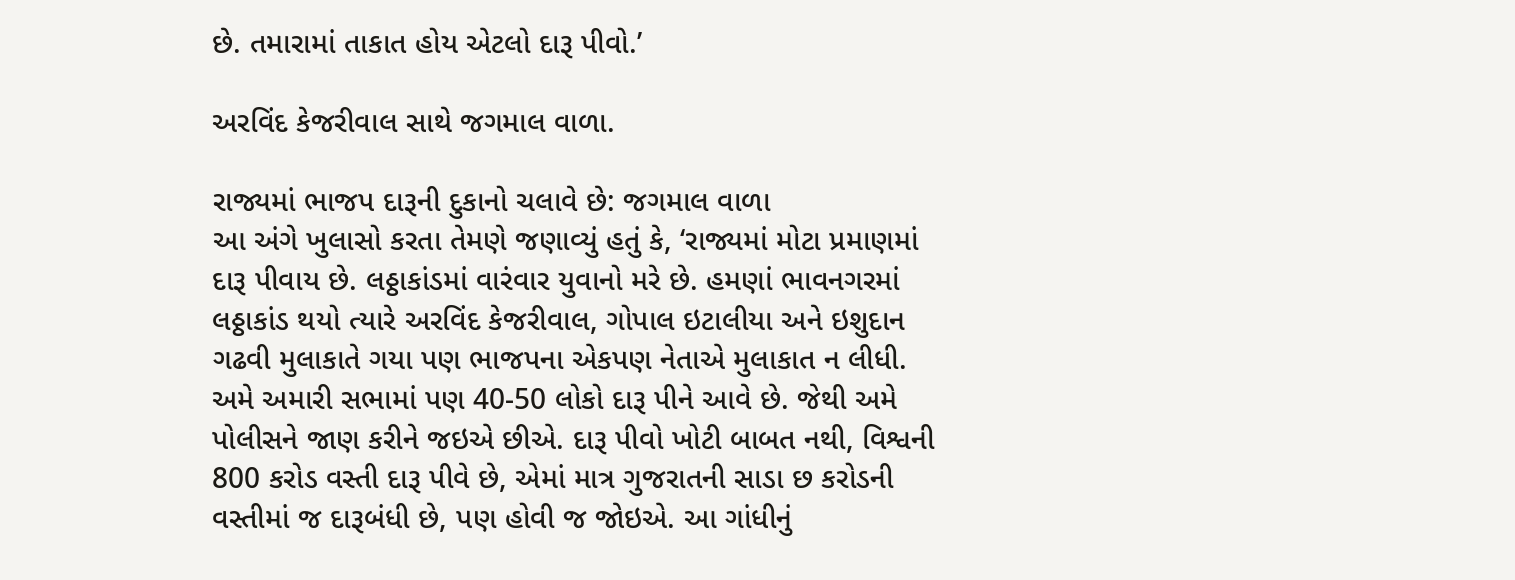છે. તમારામાં તાકાત હોય એટલો દારૂ પીવો.’

અરવિંદ કેજરીવાલ સાથે જગમાલ વાળા.

રાજ્યમાં ભાજપ દારૂની દુકાનો ચલાવે છે: જગમાલ વાળા
આ અંગે ખુલાસો કરતા તેમણે જણાવ્યું હતું કે, ‘રાજ્યમાં મોટા પ્રમાણમાં દારૂ પીવાય છે. લઠ્ઠાકાંડમાં વારંવાર યુવાનો મરે છે. હમણાં ભાવનગરમાં લઠ્ઠાકાંડ થયો ત્યારે અરવિંદ કેજરીવાલ, ગોપાલ ઇટાલીયા અને ઇશુદાન ગઢવી મુલાકાતે ગયા પણ ભાજપના એકપણ નેતાએ મુલાકાત ન લીધી. અમે અમારી સભામાં પણ 40-50 લોકો દારૂ પીને આવે છે. જેથી અમે પોલીસને જાણ કરીને જઇએ છીએ. દારૂ પીવો ખોટી બાબત નથી, વિશ્વની 800 કરોડ વસ્તી દારૂ પીવે છે, એમાં માત્ર ગુજરાતની સાડા છ કરોડની વસ્તીમાં જ દારૂબંધી છે, પણ હોવી જ જોઇએ. આ ગાંધીનું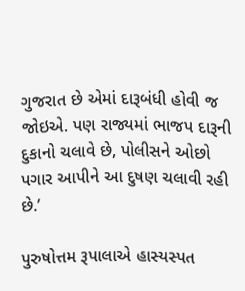ગુજરાત છે એમાં દારૂબંધી હોવી જ જોઇએ. પણ રાજ્યમાં ભાજપ દારૂની દુકાનો ચલાવે છે, પોલીસને ઓછો પગાર આપીને આ દુષણ ચલાવી રહી છે.’

પુરુષોત્તમ રૂપાલાએ હાસ્યસ્પત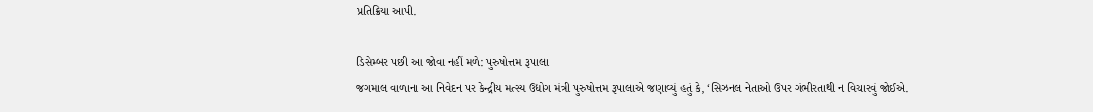પ્રતિક્રિયા આપી.

ડિસેમ્બર પછી આ જોવા નહીં મળે: પુરુષોત્તમ રૂપાલા
જગમાલ વાળાના આ નિવેદન પર કેન્દ્રીય મત્સ્ય ઉદ્યોગ મંત્રી પુરુષોત્તમ રૂપાલાએ જણાવ્યું હતું કે, ‘સિઝનલ નેતાઓ ઉપર ગંભીરતાથી ન વિચારવું જોઈએ.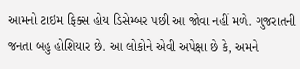આમનો ટાઇમ ફિક્સ હોય ડિસેમ્બર પછી આ જોવા નહીં મળે. ગુજરાતની જનતા બહુ હોશિયાર છે. આ લોકોને એવી અપેક્ષા છે કે, અમને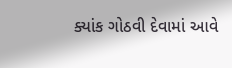ક્યાંક ગોઠવી દેવામાં આવે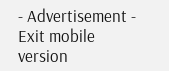- Advertisement -
Exit mobile version